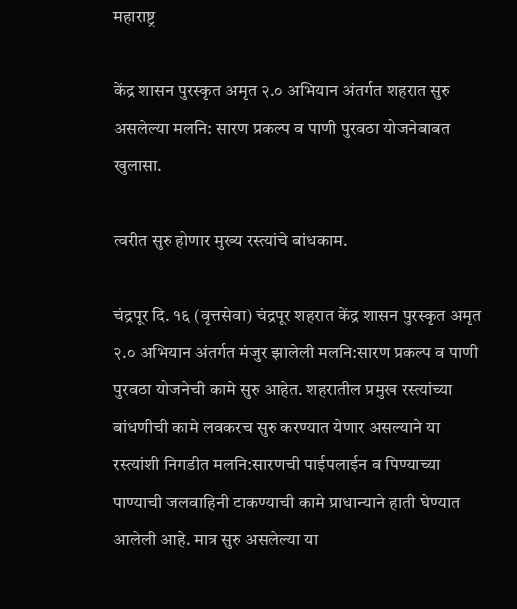महाराष्ट्र

केंद्र शासन पुरस्कृत अमृत २.० अभियान अंतर्गत शहरात सुरु असलेल्या मलनि: सारण प्रकल्प व पाणी पुरवठा योजनेबाबत खुलासा.

त्वरीत सुरु होणार मुख्य रस्त्यांचे बांधकाम.

चंद्रपूर दि. १६ (वृत्तसेवा) चंद्रपूर शहरात केंद्र शासन पुरस्कृत अमृत २.० अभियान अंतर्गत मंजुर झालेली मलनि:सारण प्रकल्प व पाणी पुरवठा योजनेची कामे सुरु आहेत. शहरातील प्रमुख रस्त्यांच्या बांधणीची कामे लवकरच सुरु करण्यात येणार असल्याने या रस्त्यांशी निगडीत मलनि:सारणची पाईपलाईन व पिण्याच्या  पाण्याची जलवाहिनी टाकण्याची कामे प्राधान्याने हाती घेण्यात आलेली आहे. मात्र सुरु असलेल्या या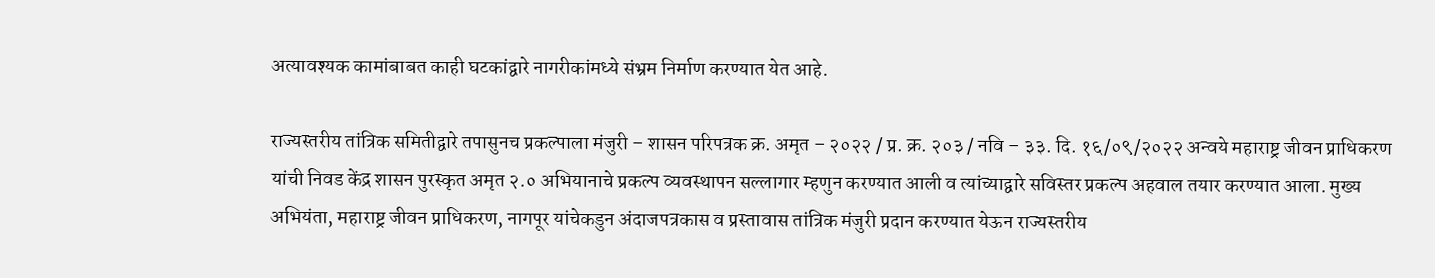अत्यावश्यक कामांबाबत काही घटकांद्वारे नागरीकांमध्ये संभ्रम निर्माण करण्यात येत आहे.

राज्यस्तरीय तांत्रिक समितीद्वारे तपासुनच प्रकल्पाला मंजुरी – शासन परिपत्रक क्र. अमृत – २०२२ / प्र. क्र. २०३ / नवि – ३३. दि. १६/०९/२०२२ अन्वये महाराष्ट्र जीवन प्राधिकरण यांची निवड केंद्र शासन पुरस्कृत अमृत २.० अभियानाचे प्रकल्प व्यवस्थापन सल्लागार म्हणुन करण्यात आली व त्यांच्याद्वारे सविस्तर प्रकल्प अहवाल तयार करण्यात आला. मुख्य अभियंता, महाराष्ट्र जीवन प्राधिकरण, नागपूर यांचेकडुन अंदाजपत्रकास व प्रस्तावास तांत्रिक मंजुरी प्रदान करण्यात येऊन राज्यस्तरीय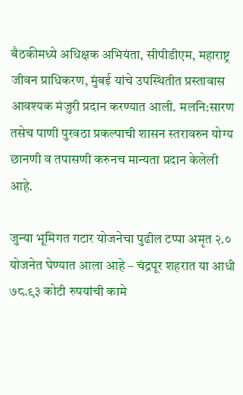बैठकीमध्ये अधिक्षक अभियंता, सीपीडीएम, महाराष्ट्र जीवन प्राधिकरण, मुंबई यांचे उपस्थितीत प्रस्तावास आवश्यक मंजुरी प्रदान करण्यात आली. मलनि:सारण तसेच पाणी पुरवठा प्रकल्पाची शासन स्तरावरुन योग्य छानणी व तपासणी करुनच मान्यता प्रदान केलेली आहे.

जुन्या भूमिगत गटार योजनेचा पुढील टप्पा अमृत २.० योजनेत घेण्यात आला आहे – चंद्रपूर शहरात या आधी ७८.९३ कोटी रुपयांची कामे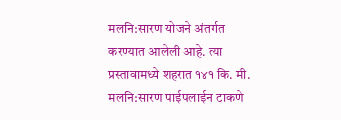मलनि:सारण योजने अंतर्गत करण्यात आलेली आहे. त्या प्रस्तावामध्ये शहरात १४१ कि. मी. मलनि:सारण पाईपलाईन टाकणे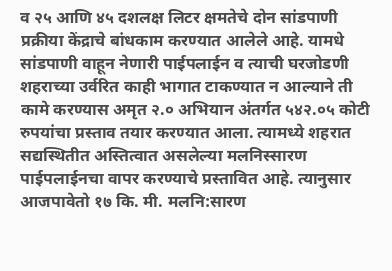व २५ आणि ४५ दशलक्ष लिटर क्षमतेचे दोन सांडपाणी प्रक्रीया केंद्राचे बांधकाम करण्यात आलेले आहे. यामधे सांडपाणी वाहून नेणारी पाईपलाईन व त्याची घरजोडणी शहराच्या उर्वरित काही भागात टाकण्यात न आल्याने ती कामे करण्यास अमृत २.० अभियान अंतर्गत ५४२.०५ कोटी रुपयांचा प्रस्ताव तयार करण्यात आला. त्यामध्ये शहरात सद्यस्थितीत अस्तित्वात असलेल्या मलनिस्सारण पाईपलाईनचा वापर करण्याचे प्रस्तावित आहे. त्यानुसार आजपावेतो १७ कि. मी. मलनि:सारण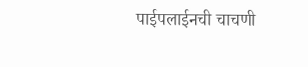पाईपलाईनची चाचणी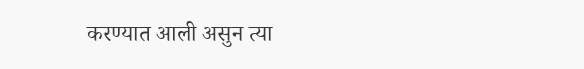करण्यात आली असुन त्या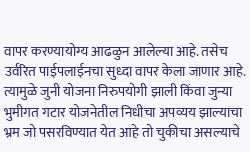वापर करण्यायोग्य आढळुन आलेल्या आहे. तसेच उर्वरित पाईपलाईनचा सुध्दा वापर केला जाणार आहे. त्यामुळे जुनी योजना निरुपयोगी झाली किंवा जुन्या भुमीगत गटार योजनेतील निधीचा अपव्यय झाल्याचा भ्रम जो पसरविण्यात येत आहे तो चुकीचा असल्याचे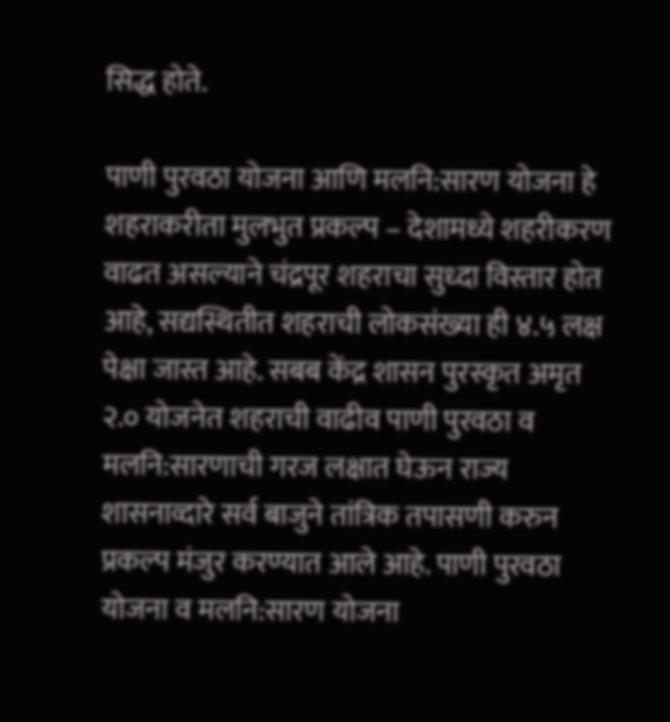सिद्ध होते.

पाणी पुरवठा योजना आणि मलनि:सारण योजना हे शहराकरीता मुलभुत प्रकल्प – देशामध्ये शहरीकरण वाढत असल्याने चंद्रपूर शहराचा सुध्दा विस्तार होत आहे, सद्यस्थितीत शहराची लोकसंख्या ही ४.५ लक्ष पेक्षा जास्त आहे. सबब केंद्र शासन पुरस्कृत अमृत २.० योजनेत शहराची वाढीव पाणी पुरवठा व मलनि:सारणाची गरज लक्षात घेऊन राज्य शासनाव्दारे सर्व बाजुने तांत्रिक तपासणी करुन प्रकल्प मंजुर करण्यात आले आहे. पाणी पुरवठा योजना व मलनि:सारण योजना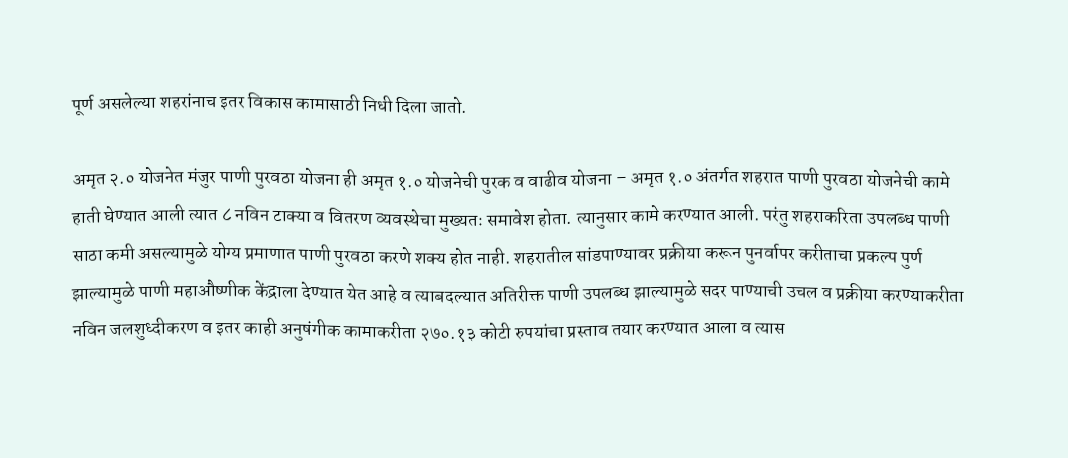पूर्ण असलेल्या शहरांनाच इतर विकास कामासाठी निधी दिला जातो.

अमृत २.० योजनेत मंजुर पाणी पुरवठा योजना ही अमृत १.० योजनेची पुरक व वाढीव योजना – अमृत १.० अंतर्गत शहरात पाणी पुरवठा योजनेची कामे हाती घेण्यात आली त्यात ८ नविन टाक्या व वितरण व्यवस्थेचा मुख्यतः समावेश होता. त्यानुसार कामे करण्यात आली. परंतु शहराकरिता उपलब्ध पाणी साठा कमी असल्यामुळे योग्य प्रमाणात पाणी पुरवठा करणे शक्य होत नाही. शहरातील सांडपाण्यावर प्रक्रीया करून पुनर्वापर करीताचा प्रकल्प पुर्ण झाल्यामुळे पाणी महाऔष्णीक केंद्राला देण्यात येत आहे व त्याबदल्यात अतिरीक्त पाणी उपलब्ध झाल्यामुळे सदर पाण्याची उचल व प्रक्रीया करण्याकरीता नविन जलशुध्दीकरण व इतर काही अनुषंगीक कामाकरीता २७०.१३ कोटी रुपयांचा प्रस्ताव तयार करण्यात आला व त्यास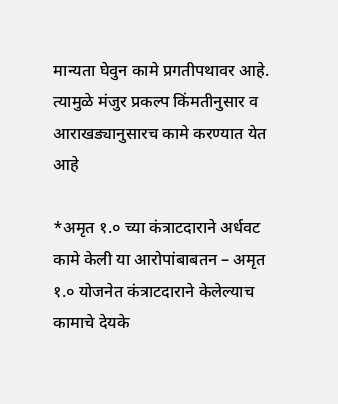मान्यता घेवुन कामे प्रगतीपथावर आहे. त्यामुळे मंजुर प्रकल्प किंमतीनुसार व आराखड्यानुसारच कामे करण्यात येत आहे

*अमृत १.० च्या कंत्राटदाराने अर्धवट कामे केली या आरोपांबाबतन – अमृत १.० योजनेत कंत्राटदाराने केलेल्याच कामाचे देयके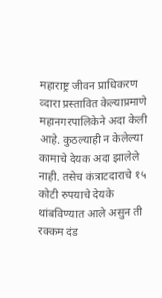महाराष्ट्र जीवन प्राधिकरण व्दारा प्रस्तावित केल्याप्रमाणे महानगरपालिकेने अदा केली आहे. कुठल्याही न केलेल्या कामाचे देयक अदा झालेले नाही. तसेच कंत्राटदाराचे १५ कोटी रुपयाचे देयके थांबविण्यात आले असुन ती रक्कम दंड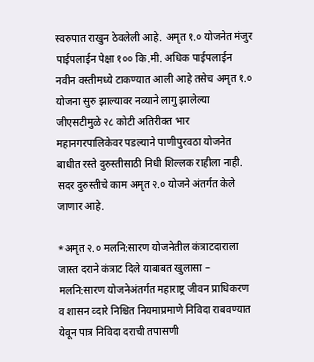स्वरुपात राखुन ठेवलेली आहे. अमृत १.० योजनेत मंजुर पाईपलाईन पेक्षा १०० कि.मी. अधिक पाईपलाईन नवीन वस्तीमध्ये टाकण्यात आली आहे तसेच अमृत १.० योजना सुरु झाल्यावर नव्याने लागु झालेल्या जीएसटीमुळे २८ कोटी अतिरीक्त भार महानगरपालिकेवर पडल्याने पाणीपुरवठा योजनेत बाधीत रस्ते दुरुस्तीसाठी निधी शिल्लक राहीला नाही. सदर दुरुस्तीचे काम अमृत २.० योजने अंतर्गत केले जाणार आहे.

*अमृत २.० मलनि:सारण योजनेतील कंत्राटदाराला जास्त दराने कंत्राट दिले याबाबत खुलासा – मलनि:सारण योजनेअंतर्गत महाराष्ट्र जीवन प्राधिकरण व शासन व्दारे निश्चित नियमाप्रमाणे निविदा राबवण्यात येवून पात्र निविदा दराची तपासणी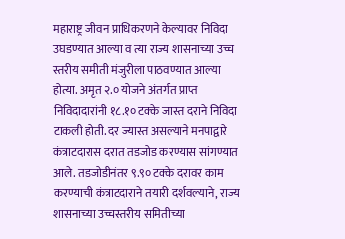महाराष्ट्र जीवन प्राधिकरणने केल्यावर निविदा उघडण्यात आल्या व त्या राज्य शासनाच्या उच्च स्तरीय समीती मंजुरीला पाठवण्यात आल्या होत्या. अमृत २.० योजने अंतर्गत प्राप्त निविदादारांनी १८.१० टक्के जास्त दराने निविदा टाकली होती. दर ज्यास्त असल्याने मनपाद्वारे कंत्राटदारास दरात तडजोड करण्यास सांगण्यात आले. तडजोडीनंतर ९.९० टक्के दरावर काम करण्याची कंत्राटदाराने तयारी दर्शवल्याने, राज्य शासनाच्या उच्चस्तरीय समितीच्या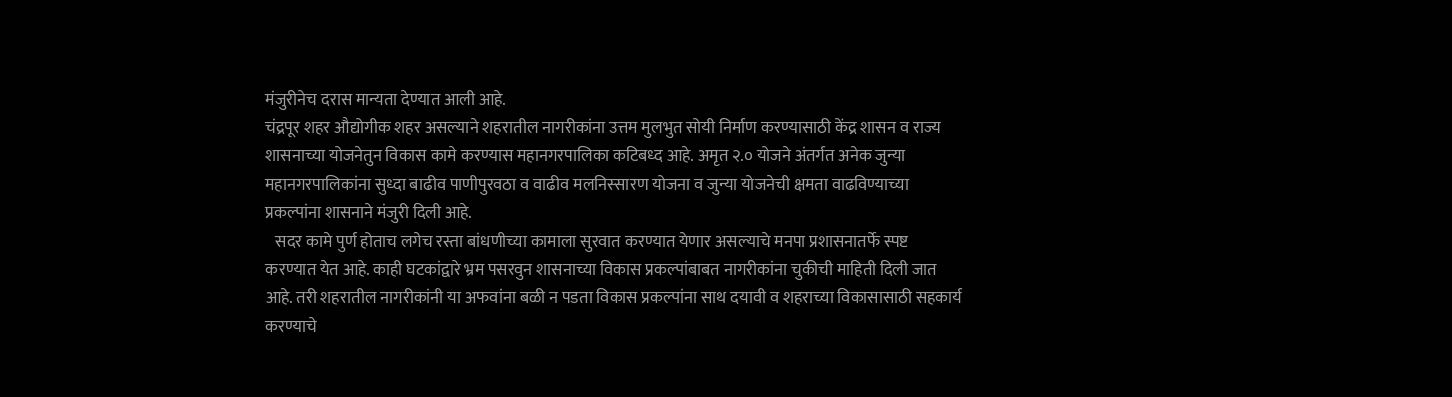मंजुरीनेच दरास मान्यता देण्यात आली आहे.
चंद्रपूर शहर औद्योगीक शहर असल्याने शहरातील नागरीकांना उत्तम मुलभुत सोयी निर्माण करण्यासाठी केंद्र शासन व राज्य शासनाच्या योजनेतुन विकास कामे करण्यास महानगरपालिका कटिबध्द आहे. अमृत २.० योजने अंतर्गत अनेक जुन्या महानगरपालिकांना सुध्दा बाढीव पाणीपुरवठा व वाढीव मलनिस्सारण योजना व जुन्या योजनेची क्षमता वाढविण्याच्या प्रकल्पांना शासनाने मंजुरी दिली आहे.
   सदर कामे पुर्ण होताच लगेच रस्ता बांधणीच्या कामाला सुरवात करण्यात येणार असल्याचे मनपा प्रशासनातर्फे स्पष्ट करण्यात येत आहे. काही घटकांद्वारे भ्रम पसरवुन शासनाच्या विकास प्रकल्पांबाबत नागरीकांना चुकीची माहिती दिली जात आहे. तरी शहरातील नागरीकांनी या अफवांना बळी न पडता विकास प्रकल्पांना साथ दयावी व शहराच्या विकासासाठी सहकार्य करण्याचे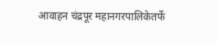आवाहन चंद्रपूर महानगरपालिकेतर्फे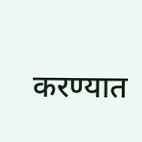करण्यात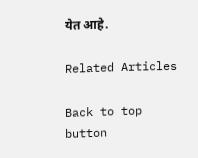येत आहे.

Related Articles

Back to top button